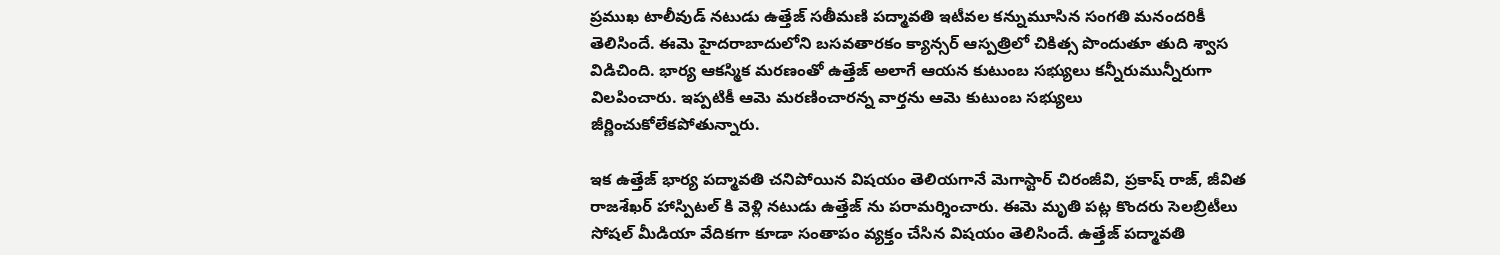ప్రముఖ టాలీవుడ్ నటుడు ఉత్తేజ్ సతీమణి పద్మావతి ఇటీవల కన్నుమూసిన సంగతి మనందరికీ తెలిసిందే. ఈమె హైదరాబాదులోని బసవతారకం క్యాన్సర్ ఆస్పత్రిలో చికిత్స పొందుతూ తుది శ్వాస విడిచింది. భార్య ఆకస్మిక మరణంతో ఉత్తేజ్ అలాగే ఆయన కుటుంబ సభ్యులు కన్నీరుమున్నీరుగా విలపించారు. ఇప్పటికీ ఆమె మరణించారన్న వార్తను ఆమె కుటుంబ సభ్యులు జీర్ణించుకోలేకపోతున్నారు.

ఇక ఉత్తేజ్ భార్య పద్మావతి చనిపోయిన విషయం తెలియగానే మెగాస్టార్ చిరంజీవి, ప్రకాష్ రాజ్, జీవిత రాజశేఖర్ హాస్పిటల్ కి వెళ్లి నటుడు ఉత్తేజ్ ను పరామర్శించారు. ఈమె మృతి పట్ల కొందరు సెలబ్రిటీలు సోషల్ మీడియా వేదికగా కూడా సంతాపం వ్యక్తం చేసిన విషయం తెలిసిందే. ఉత్తేజ్ పద్మావతి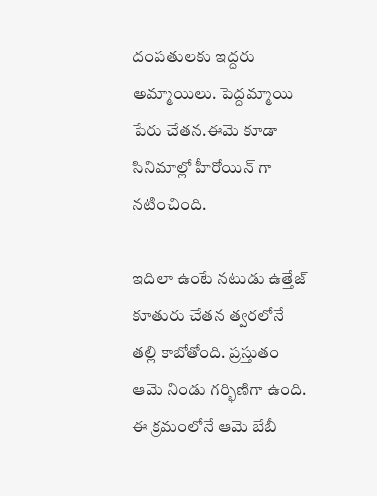దంపతులకు ఇద్దరు అమ్మాయిలు. పెద్దమ్మాయి పేరు చేతన.ఈమె కూడా సినిమాల్లో హీరోయిన్ గా నటించింది.

ఇదిలా ఉంటే నటుడు ఉత్తేజ్ కూతురు చేతన త్వరలోనే తల్లి కాబోతోంది. ప్రస్తుతం ఆమె నిండు గర్భిణిగా ఉంది. ఈ క్రమంలోనే ఆమె బేబీ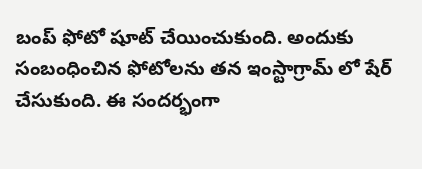బంప్ ఫోటో షూట్ చేయించుకుంది. అందుకు సంబంధించిన ఫోటోలను తన ఇంస్టాగ్రామ్ లో షేర్ చేసుకుంది. ఈ సందర్భంగా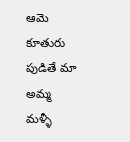ఆమె కూతురు పుడితే మా అమ్మ మళ్ళీ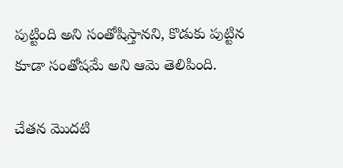పుట్టింది అని సంతోషిస్తానని, కొడుకు పుట్టిన కూడా సంతోషమే అని ఆమె తెలిపింది.

చేతన మొదటి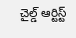చైల్డ్ ఆర్టిస్ట్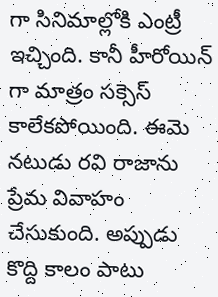గా సినిమాల్లోకి ఎంట్రీ ఇచ్చింది. కానీ హీరోయిన్ గా మాత్రం సక్సెస్ కాలేకపోయింది. ఈమె నటుడు రవి రాజాను ప్రేమ వివాహం చేసుకుంది. అప్పుడు కొద్ది కాలం పాటు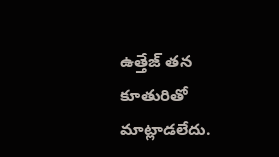ఉత్తేజ్ తన కూతురితో మాట్లాడలేదు.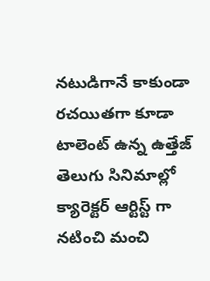నటుడిగానే కాకుండా రచయితగా కూడా టాలెంట్ ఉన్న ఉత్తేజ్ తెలుగు సినిమాల్లో క్యారెక్టర్ ఆర్టిస్ట్ గా నటించి మంచి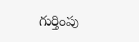గుర్తింపు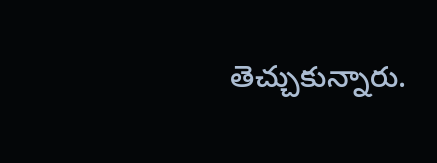తెచ్చుకున్నారు.